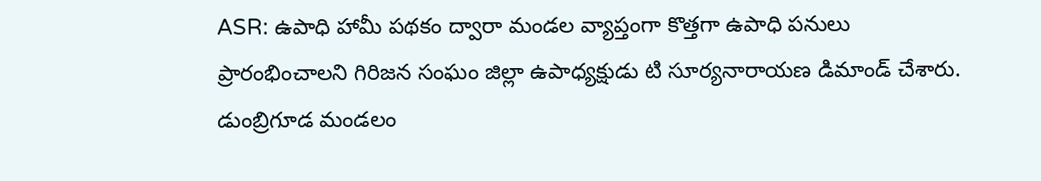ASR: ఉపాధి హామీ పథకం ద్వారా మండల వ్యాప్తంగా కొత్తగా ఉపాధి పనులు ప్రారంభించాలని గిరిజన సంఘం జిల్లా ఉపాధ్యక్షుడు టి సూర్యనారాయణ డిమాండ్ చేశారు. డుంబ్రిగూడ మండలం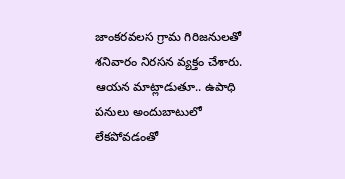జాంకరవలస గ్రామ గిరిజనులతో శనివారం నిరసన వ్యక్తం చేశారు. ఆయన మాట్లాడుతూ.. ఉపాధి పనులు అందుబాటులో లేకపోవడంతో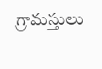గ్రామస్తులు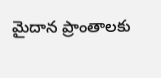మైదాన ప్రాంతాలకు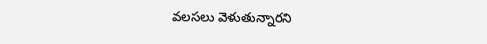వలసలు వెళుతున్నారని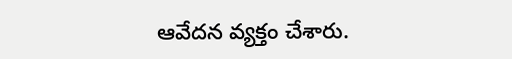ఆవేదన వ్యక్తం చేశారు.